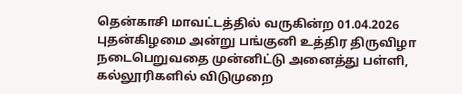தென்காசி மாவட்டத்தில் வருகின்ற 01.04.2026 புதன்கிழமை அன்று பங்குனி உத்திர திருவிழா நடைபெறுவதை முன்னிட்டு அனைத்து பள்ளி, கல்லூரிகளில் விடுமுறை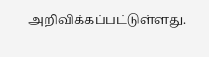அறிவிக்கப்பட்டுள்ளது.